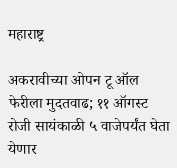महाराष्ट्र

अकरावीच्या ओपन टू ऑल फेरीला मुदतवाढ; ११ ऑगस्ट रोजी सायंकाळी ५ वाजेपर्यंत घेता येणार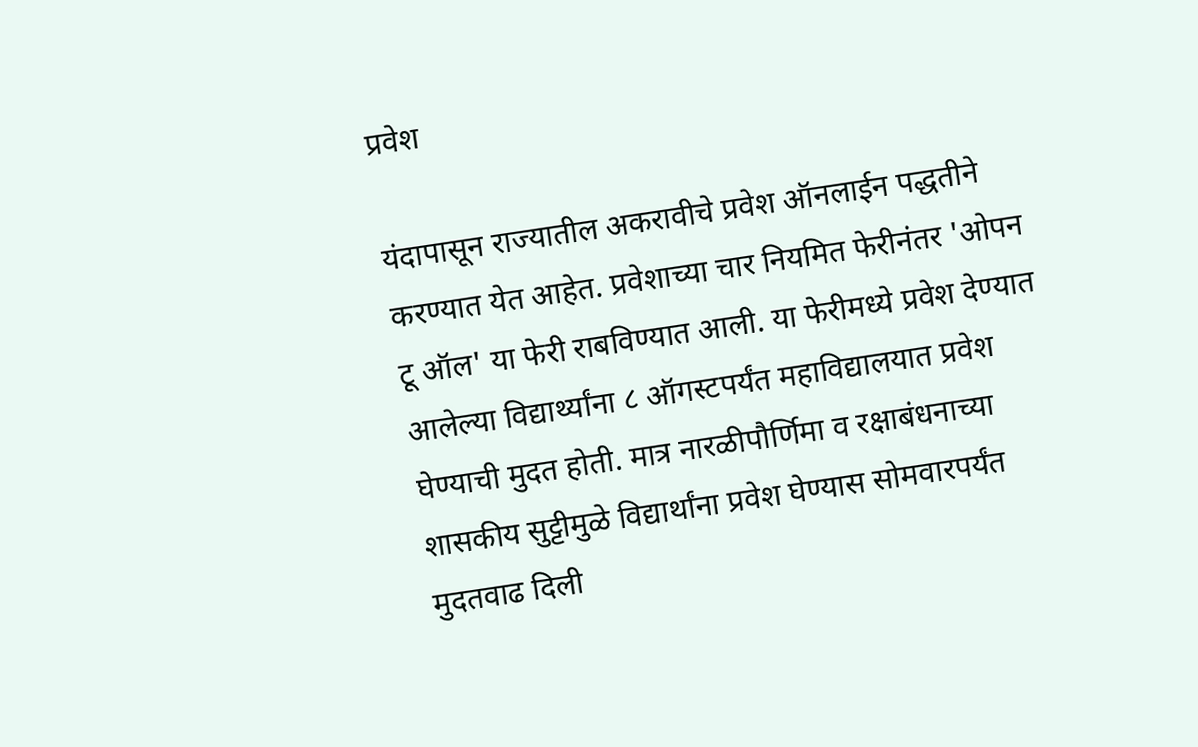प्रवेश

यंदापासून राज्यातील अकरावीचे प्रवेश ऑनलाईन पद्धतीने करण्यात येत आहेत. प्रवेशाच्या चार नियमित फेरीनंतर 'ओपन टू ऑल' या फेरी राबविण्यात आली. या फेरीमध्ये प्रवेश देण्यात आलेल्या विद्यार्थ्यांना ८ ऑगस्टपर्यंत महाविद्यालयात प्रवेश घेण्याची मुदत होती. मात्र नारळीपौर्णिमा व रक्षाबंधनाच्या शासकीय सुट्टीमुळे विद्यार्थांना प्रवेश घेण्यास सोमवारपर्यंत मुदतवाढ दिली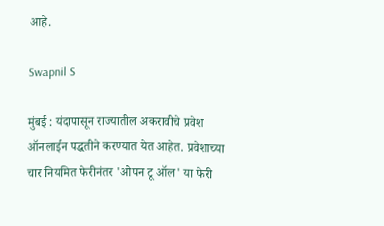आहे.

Swapnil S

मुंबई : यंदापासून राज्यातील अकरावीचे प्रवेश ऑनलाईन पद्धतीने करण्यात येत आहेत. प्रवेशाच्या चार नियमित फेरीनंतर 'ओपन टू ऑल' या फेरी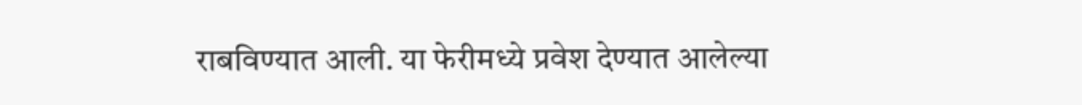राबविण्यात आली. या फेरीमध्ये प्रवेश देण्यात आलेल्या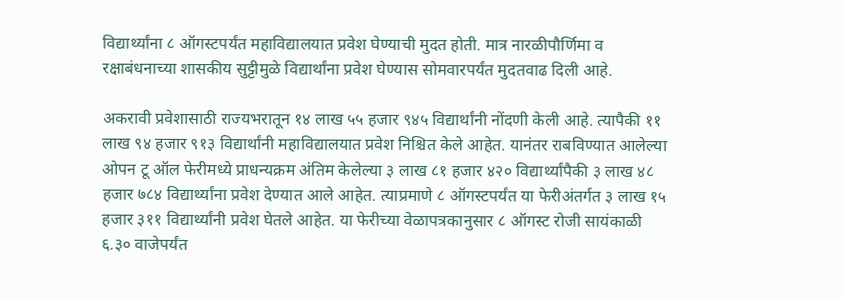विद्यार्थ्यांना ८ ऑगस्टपर्यंत महाविद्यालयात प्रवेश घेण्याची मुदत होती. मात्र नारळीपौर्णिमा व रक्षाबंधनाच्या शासकीय सुट्टीमुळे विद्यार्थांना प्रवेश घेण्यास सोमवारपर्यंत मुदतवाढ दिली आहे.

अकरावी प्रवेशासाठी राज्यभरातून १४ लाख ५५ हजार ९४५ विद्यार्थांनी नोंदणी केली आहे. त्यापैकी ११ लाख ९४ हजार ९१३ विद्यार्थांनी महाविद्यालयात प्रवेश निश्चित केले आहेत. यानंतर राबविण्यात आलेल्या ओपन टू ऑल फेरीमध्ये प्राधन्यक्रम अंतिम केलेल्या ३ लाख ८१ हजार ४२० विद्यार्थ्यांपैकी ३ लाख ४८ हजार ७८४ विद्यार्थ्यांना प्रवेश देण्यात आले आहेत. त्याप्रमाणे ८ ऑगस्टपर्यंत या फेरीअंतर्गत ३ लाख १५ हजार ३११ विद्यार्थ्यांनी प्रवेश घेतले आहेत. या फेरीच्या वेळापत्रकानुसार ८ ऑगस्ट रोजी सायंकाळी ६.३० वाजेपर्यंत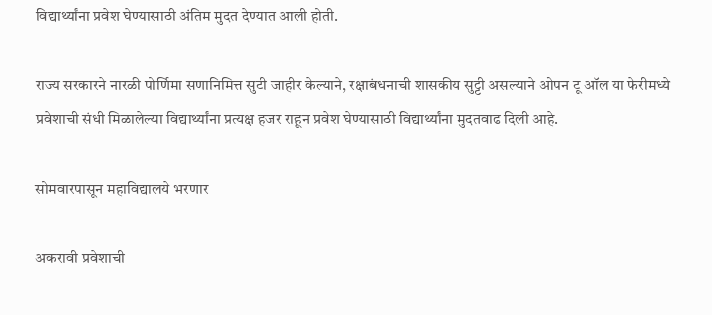विद्यार्थ्यांना प्रवेश घेण्यासाठी अंतिम मुदत देण्यात आली होती.

राज्य सरकारने नारळी पोर्णिमा सणानिमित्त सुटी जाहीर केल्याने, रक्षाबंधनाची शासकीय सुट्टी असल्याने ओपन टू ऑल या फेरीमध्ये प्रवेशाची संधी मिळालेल्या विद्यार्थ्यांना प्रत्यक्ष हजर राहून प्रवेश घेण्यासाठी विद्यार्थ्यांना मुदतवाढ दिली आहे.

सोमवारपासून महाविद्यालये भरणार

अकरावी प्रवेशाची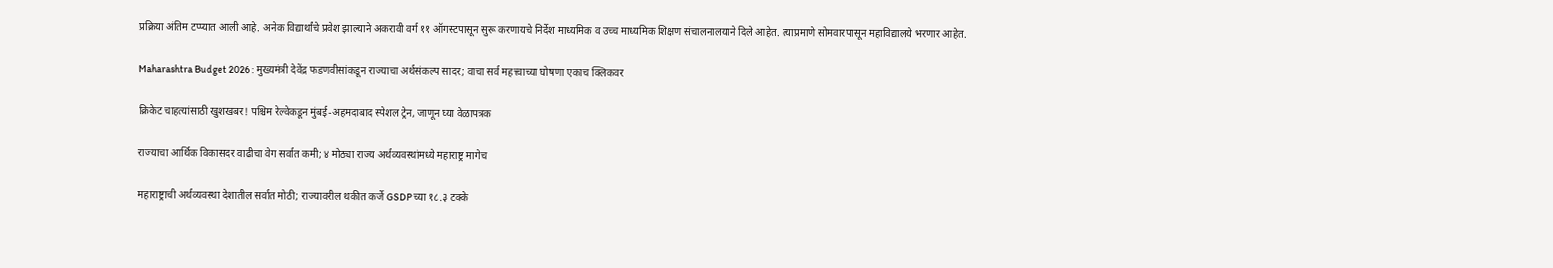प्रक्रिया अंतिम टप्प्यात आली आहे. अनेक विद्यार्थांचे प्रवेश झाल्याने अकरावी वर्ग ११ ऑगस्टपासून सुरू करणायचे निर्देश माध्यमिक व उच्च माध्यमिक शिक्षण संचालनालयाने दिले आहेत. त्याप्रमाणे सोमवारपासून महाविद्यालये भरणार आहेत.

Maharashtra Budget 2026 : मुख्यमंत्री देवेंद्र फडणवीसांकडून राज्याचा अर्थसंकल्प सादर; वाचा सर्व महत्त्वाच्या घोषणा एकाच क्लिकवर

क्रिकेट चाहत्यांसाठी खुशखबर! पश्चिम रेल्वेकडून मुंबई-अहमदाबाद स्पेशल ट्रेन, जाणून घ्या वेळापत्रक

राज्याचा आर्थिक विकासदर वाढीचा वेग सर्वात कमी; ४ मोठ्या राज्य अर्थव्यवस्थांमध्ये महाराष्ट्र मागेच

महाराष्ट्राची अर्थव्यवस्था देशातील सर्वात मोठी; राज्यावरील थकीत कर्जे GSDPच्या १८.३ टक्के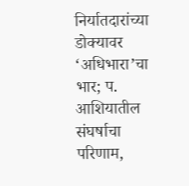निर्यातदारांच्या डोक्यावर ‘अधिभारा’चा भार; प. आशियातील संघर्षाचा परिणाम,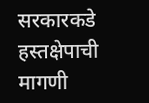सरकारकडे हस्तक्षेपाची मागणी